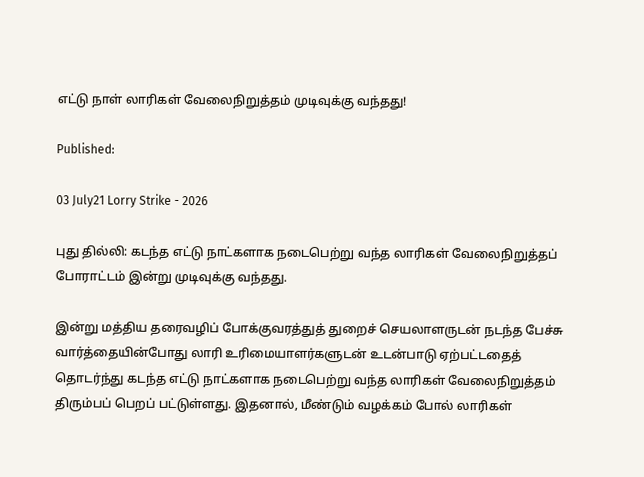எட்டு நாள் லாரிகள் வேலைநிறுத்தம் முடிவுக்கு வந்தது!

Published:

03 July21 Lorry Strike - 2026

புது தில்லி: கடந்த எட்டு நாட்களாக நடைபெற்று வந்த லாரிகள் வேலைநிறுத்தப் போராட்டம் இன்று முடிவுக்கு வந்தது.

இன்று மத்திய தரைவழிப் போக்குவரத்துத் துறைச் செயலாளருடன் நடந்த பேச்சு வார்த்தையின்போது லாரி உரிமையாளர்களுடன் உடன்பாடு ஏற்பட்டதைத் தொடர்ந்து கடந்த எட்டு நாட்களாக நடைபெற்று வந்த லாரிகள் வேலைநிறுத்தம் திரும்பப் பெறப் பட்டுள்ளது. இதனால், மீண்டும் வழக்கம் போல் லாரிகள்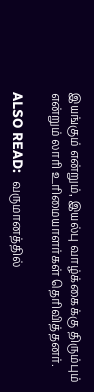இயங்கும் என்றும், இயல்பு வாழ்க்கைக்கு திரும்பும் என்றும் லாரி உரிமையாளர்கள் தெரிவித்தனர்.

ALSO READ:  வருமானத்தில்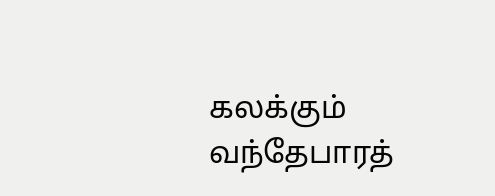கலக்கும் வந்தேபாரத்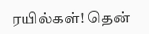ரயில்கள்! தென்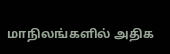மாநிலங்களில் அதிக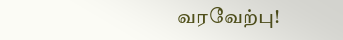வரவேற்பு!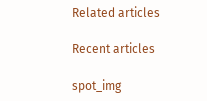Related articles

Recent articles

spot_img